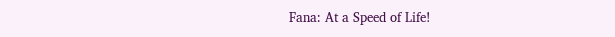Fana: At a Speed of Life!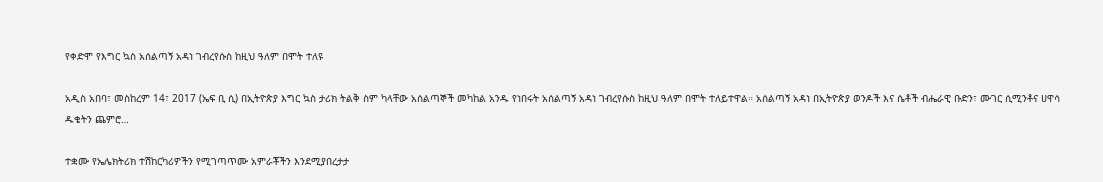የቀድሞ የእግር ኳስ አሰልጣኝ አዳነ ገብረየሱስ ከዚህ ዓለም በሞት ተለዩ

አዲስ አበባ፣ መስከረም 14፣ 2017 (ኤፍ ቢ ሲ) በኢትዮጵያ እግር ኳስ ታሪክ ትልቅ ስም ካላቸው አሰልጣኞች መካከል አንዱ የነበሩት አሰልጣኝ አዳነ ገብረየሱስ ከዚህ ዓለም በሞት ተለይተዋል። አሰልጣኝ አዳነ በኢትዮጵያ ወንዶች እና ሴቶች ብሔራዊ ቡድን፣ ሙገር ሲሚንቶና ሀዋሳ ዱቄትን ጨምሮ…

ተቋሙ የኤሌክትሪክ ተሽከርካሪዎችን የሚገጣጥሙ አምራቾችን እንደሚያበረታታ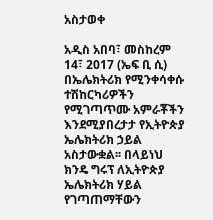አስታወቀ

አዲስ አበባ፣ መስከረም 14፣ 2017 (ኤፍ ቢ ሲ) በኤሌክትሪክ የሚንቀሳቀሱ ተሽከርካሪዎችን የሚገጣጥሙ አምራቾችን እንደሚያበረታታ የኢትዮጵያ ኤሌክትሪክ ኃይል አስታውቋል፡፡ በላይነህ ክንዴ ግሩፕ ለኢትዮጵያ ኤሌክትሪክ ሃይል የገጣጠማቸውን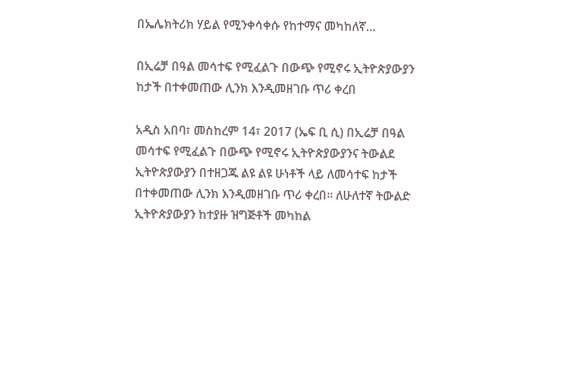በኤሌክትሪክ ሃይል የሚንቀሳቀሱ የከተማና መካከለኛ…

በኢሬቻ በዓል መሳተፍ የሚፈልጉ በውጭ የሚኖሩ ኢትዮጵያውያን ከታች በተቀመጠው ሊንክ እንዲመዘገቡ ጥሪ ቀረበ

አዲስ አበባ፣ መስከረም 14፣ 2017 (ኤፍ ቢ ሲ) በኢሬቻ በዓል መሳተፍ የሚፈልጉ በውጭ የሚኖሩ ኢትዮጵያውያንና ትውልደ ኢትዮጵያውያን በተዘጋጁ ልዩ ልዩ ሁነቶች ላይ ለመሳተፍ ከታች በተቀመጠው ሊንክ እንዲመዘገቡ ጥሪ ቀረበ፡፡ ለሁለተኛ ትውልድ ኢትዮጵያውያን ከተያዙ ዝግጅቶች መካከል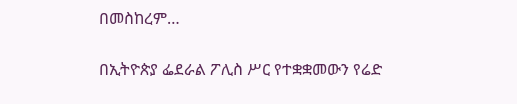በመስከረም…

በኢትዮጵያ ፌደራል ፖሊስ ሥር የተቋቋመውን የሬድ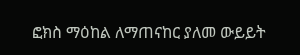ፎክስ ማዕከል ለማጠናከር ያለመ ውይይት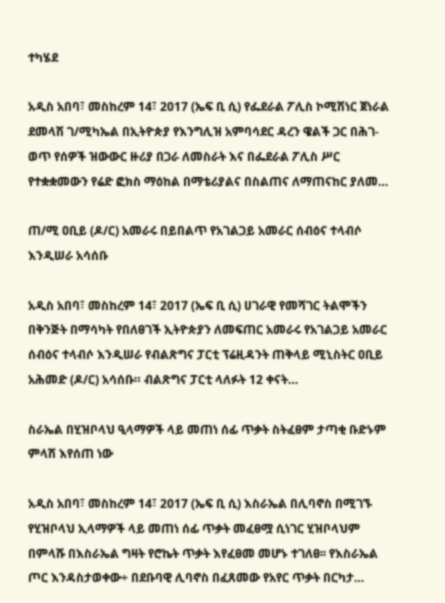ተካሄደ

አዲስ አበባ፣ መስከረም 14፣ 2017 (ኤፍ ቢ ሲ) የፌደራል ፖሊስ ኮሚሽነር ጀነራል ደመላሽ ገ/ሚካኤል በኢትዮጵያ የእንግሊዝ አምባሳደር ዳረን ዌልች ጋር በሕገ-ወጥ የሰዎች ዝውውር ዙሪያ በጋራ ለመስራት እና በፌደራል ፖሊስ ሥር የተቋቋመውን የሬድ ፎክስ ማዕከል በማቴሪያልና በስልጠና ለማጠናከር ያለመ…

ጠ/ሚ ዐቢይ (ዶ/ር) አመራሩ በይበልጥ የአገልጋይ አመራር ሰብዕና ተላብሶ እንዲሠራ አሳሰቡ

አዲስ አበባ፣ መስከረም 14፣ 2017 (ኤፍ ቢ ሲ) ሀገራዊ የመሻገር ትልሞችን በቅንጅት በማሳካት የበለፀገች ኢትዮጵያን ለመፍጠር አመራሩ የአገልጋይ አመራር ሰብዕና ተላብሶ እንዲሠራ የብልጽግና ፓርቲ ፕሬዚዳንት ጠቅላይ ሚኒስትር ዐቢይ አሕመድ (ዶ/ር) አሳሰቡ። ብልጽግና ፓርቲ ላለፉት 12 ቀናት…

ስራኤል በሂዝቦላህ ዒላማዎች ላይ መጠነ ሰፊ ጥቃት ስትፈፀም ታጣቂ ቡድኑም ምላሽ እየሰጠ ነው

አዲስ አበባ፣ መስከረም 14፣ 2017 (ኤፍ ቢ ሲ) እስራኤል በሊባኖስ በሚገኙ የሂዝቦላህ ኢላማዎች ላይ መጠነ ሰፊ ጥቃት መፈፀሟ ሲነገር ሂዝቦላህም በምላሹ በእስራኤል ግዛት የሮኬት ጥቃት እየፈፀመ መሆኑ ተገለፀ፡፡ የእስራኤል ጦር እንዳስታወቀው÷ በደቡባዊ ሊባኖስ በፈጸመው የአየር ጥቃት በርካታ…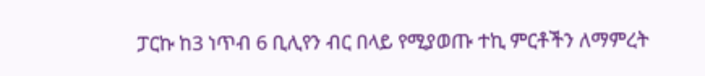ፓርኩ ከ3 ነጥብ 6 ቢሊየን ብር በላይ የሚያወጡ ተኪ ምርቶችን ለማምረት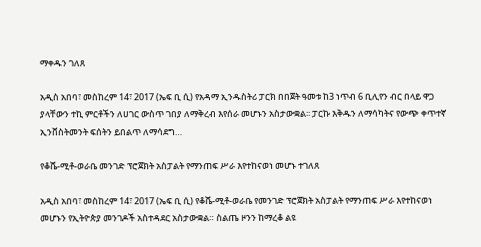ማቀዱን ገለጸ

አዲስ አበባ፣ መስከረም 14፣ 2017 (ኤፍ ቢ ሲ) የአዳማ ኢንዱስትሪ ፓርክ በበጀት ዓመቱ ከ3 ነጥብ 6 ቢሊየን ብር በላይ ዋጋ ያላቸውን ተኪ ምርቶችን ለሀገር ውስጥ ገበያ ለማቅረብ እየሰራ መሆኑን አስታውቋል፡፡ ፓርኩ እቅዱን ለማሳካትና የውጭ ቀጥተኛ ኢንቨስትመንት ፍሰትን ይበልጥ ለማሳደግ…

የቆሼ-ሚቶ-ወራቤ መንገድ ፕሮጀክት አስፓልት የማንጠፍ ሥራ እየተከናወነ መሆኑ ተገለጸ

አዲስ አበባ፣ መስከረም 14፣ 2017 (ኤፍ ቢ ሲ) የቆሼ-ሚቶ-ወራቤ የመንገድ ፕሮጀክት አስፓልት የማንጠፍ ሥራ እየተከናወነ መሆኑን የኢትዮጵያ መንገዶች አስተዳደር አስታውቋል። ስልጤ ዞንን ከማረቆ ልዩ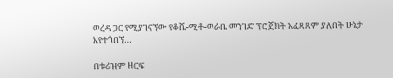ወረዳ ጋር የሚያገናኘው የቆሼ-ሚቶ-ወራቤ መንገድ ፕሮጀክት አፈጻጸም ያለበት ሁኔታ እየተጎበኘ…

በቱሪዝም ዘርፍ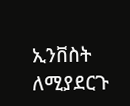ኢንቨስት ለሚያደርጉ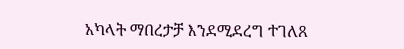አካላት ማበረታቻ እንደሚደረግ ተገለጸ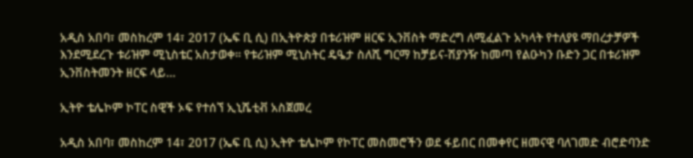አዲስ አበባ፣ መስከረም 14፣ 2017 (ኤፍ ቢ ሲ) በኢትዮጵያ በቱሪዝም ዘርፍ ኢንቨስት ማድረግ ለሚፈልጉ አካላት የተለያዩ ማበረታቻዎች እንደሚደረጉ ቱሪዝም ሚኒስቴር አስታወቀ፡፡ የቱሪዝም ሚኒስትር ዴዔታ ስለሺ ግርማ ከቻይና-ሽያንዥ ከመጣ የልዑካን ቡድን ጋር በቱሪዝም ኢንቨስትመንት ዘርፍ ላይ…

ኢትዮ ቴሌኮም ኮፐር ስዊች ኦፍ የተሰኘ ኢኒሼቲቭ አስጀመረ

አዲስ አበባ፣ መስከረም 14፣ 2017 (ኤፍ ቢ ሲ) ኢትዮ ቴሌኮም የኮፐር መስመሮችን ወደ ፋይበር በመቀየር ዘመናዊ ባለገመድ ብሮድባንድ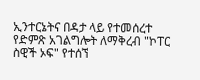ኢንተርኔትና በዳታ ላይ የተመሰረተ የድምጽ አገልግሎት ለማቅረብ "ኮፐር ስዊች ኦፍ" የተሰኘ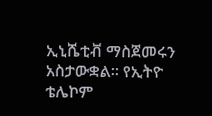ኢኒሼቲቭ ማስጀመሩን አስታውቋል፡፡ የኢትዮ ቴሌኮም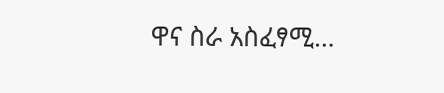ዋና ስራ አስፈፃሚ…